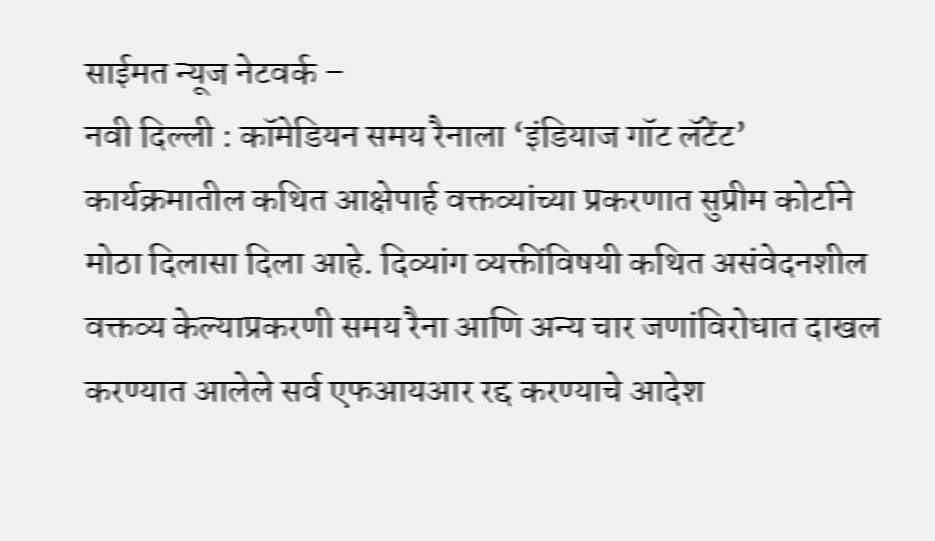साईमत न्यूज नेटवर्क –
नवी दिल्ली : कॉमेडियन समय रैनाला ‘इंडियाज गॉट लॅटेंट’ कार्यक्रमातील कथित आक्षेपार्ह वक्तव्यांच्या प्रकरणात सुप्रीम कोर्टाने मोठा दिलासा दिला आहे. दिव्यांग व्यक्तींविषयी कथित असंवेदनशील वक्तव्य केल्याप्रकरणी समय रैना आणि अन्य चार जणांविरोधात दाखल करण्यात आलेले सर्व एफआयआर रद्द करण्याचे आदेश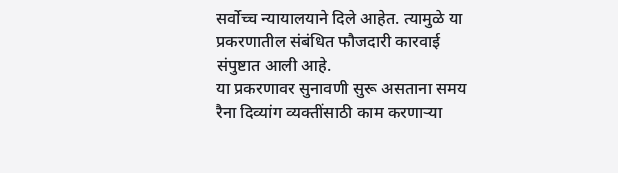सर्वोच्च न्यायालयाने दिले आहेत. त्यामुळे या प्रकरणातील संबंधित फौजदारी कारवाई संपुष्टात आली आहे.
या प्रकरणावर सुनावणी सुरू असताना समय रैना दिव्यांग व्यक्तींसाठी काम करणाऱ्या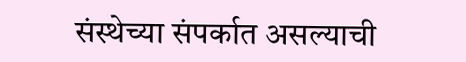संस्थेच्या संपर्कात असल्याची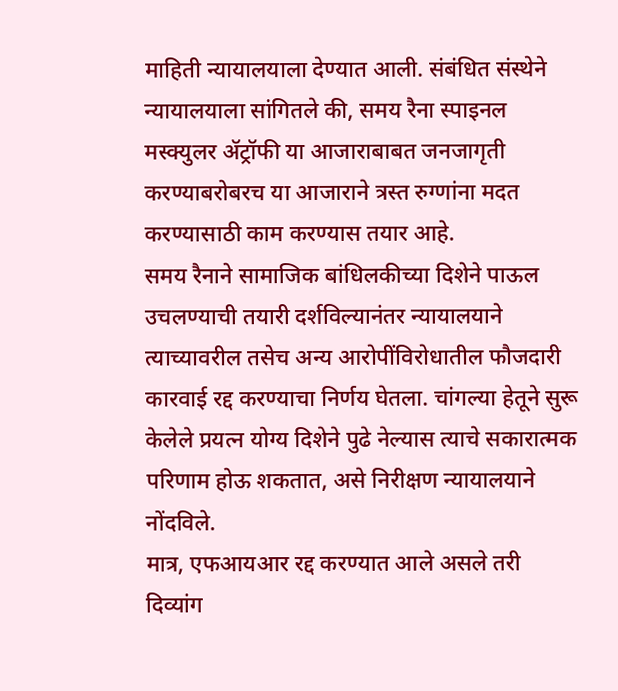माहिती न्यायालयाला देण्यात आली. संबंधित संस्थेने न्यायालयाला सांगितले की, समय रैना स्पाइनल मस्क्युलर ॲट्रॉफी या आजाराबाबत जनजागृती करण्याबरोबरच या आजाराने त्रस्त रुग्णांना मदत करण्यासाठी काम करण्यास तयार आहे.
समय रैनाने सामाजिक बांधिलकीच्या दिशेने पाऊल उचलण्याची तयारी दर्शविल्यानंतर न्यायालयाने त्याच्यावरील तसेच अन्य आरोपींविरोधातील फौजदारी कारवाई रद्द करण्याचा निर्णय घेतला. चांगल्या हेतूने सुरू केलेले प्रयत्न योग्य दिशेने पुढे नेल्यास त्याचे सकारात्मक परिणाम होऊ शकतात, असे निरीक्षण न्यायालयाने नोंदविले.
मात्र, एफआयआर रद्द करण्यात आले असले तरी दिव्यांग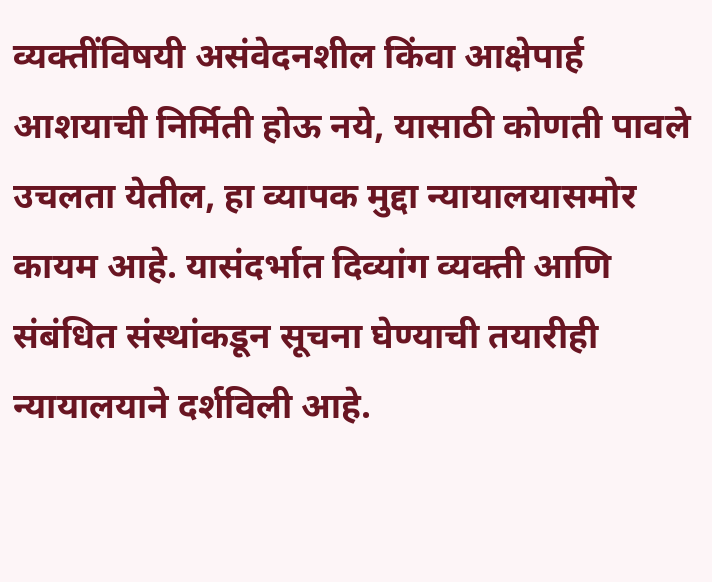व्यक्तींविषयी असंवेदनशील किंवा आक्षेपार्ह आशयाची निर्मिती होऊ नये, यासाठी कोणती पावले उचलता येतील, हा व्यापक मुद्दा न्यायालयासमोर कायम आहे. यासंदर्भात दिव्यांग व्यक्ती आणि संबंधित संस्थांकडून सूचना घेण्याची तयारीही न्यायालयाने दर्शविली आहे.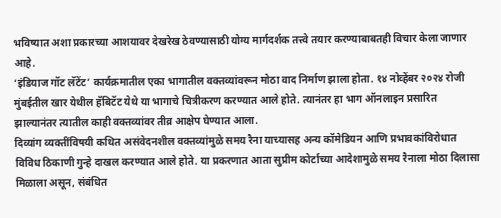भविष्यात अशा प्रकारच्या आशयावर देखरेख ठेवण्यासाठी योग्य मार्गदर्शक तत्त्वे तयार करण्याबाबतही विचार केला जाणार आहे.
‘इंडियाज गॉट लॅटेंट’ कार्यक्रमातील एका भागातील वक्तव्यांवरून मोठा वाद निर्माण झाला होता. १४ नोव्हेंबर २०२४ रोजी मुंबईतील खार येथील हॅबिटॅट येथे या भागाचे चित्रीकरण करण्यात आले होते. त्यानंतर हा भाग ऑनलाइन प्रसारित झाल्यानंतर त्यातील काही वक्तव्यांवर तीव्र आक्षेप घेण्यात आला.
दिव्यांग व्यक्तींविषयी कथित असंवेदनशील वक्तव्यांमुळे समय रैना याच्यासह अन्य कॉमेडियन आणि प्रभावकांविरोधात विविध ठिकाणी गुन्हे दाखल करण्यात आले होते. या प्रकरणात आता सुप्रीम कोर्टाच्या आदेशामुळे समय रैनाला मोठा दिलासा मिळाला असून, संबंधित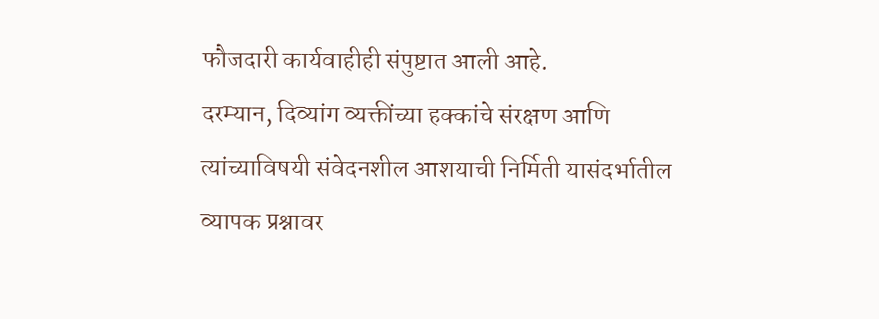फौजदारी कार्यवाहीही संपुष्टात आली आहे.
दरम्यान, दिव्यांग व्यक्तींच्या हक्कांचे संरक्षण आणि त्यांच्याविषयी संवेदनशील आशयाची निर्मिती यासंदर्भातील व्यापक प्रश्नावर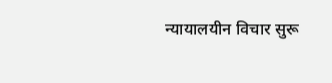न्यायालयीन विचार सुरू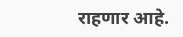राहणार आहे.